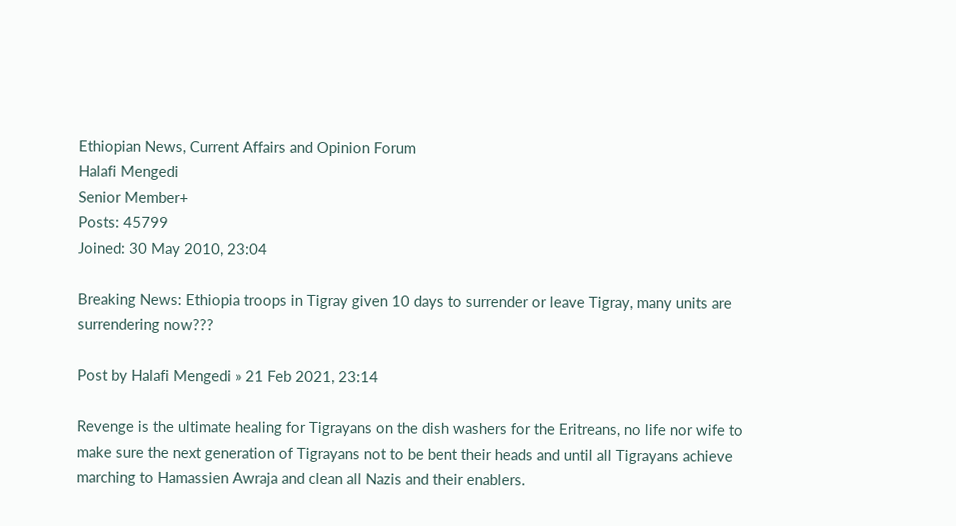Ethiopian News, Current Affairs and Opinion Forum
Halafi Mengedi
Senior Member+
Posts: 45799
Joined: 30 May 2010, 23:04

Breaking News: Ethiopia troops in Tigray given 10 days to surrender or leave Tigray, many units are surrendering now???

Post by Halafi Mengedi » 21 Feb 2021, 23:14

Revenge is the ultimate healing for Tigrayans on the dish washers for the Eritreans, no life nor wife to make sure the next generation of Tigrayans not to be bent their heads and until all Tigrayans achieve marching to Hamassien Awraja and clean all Nazis and their enablers.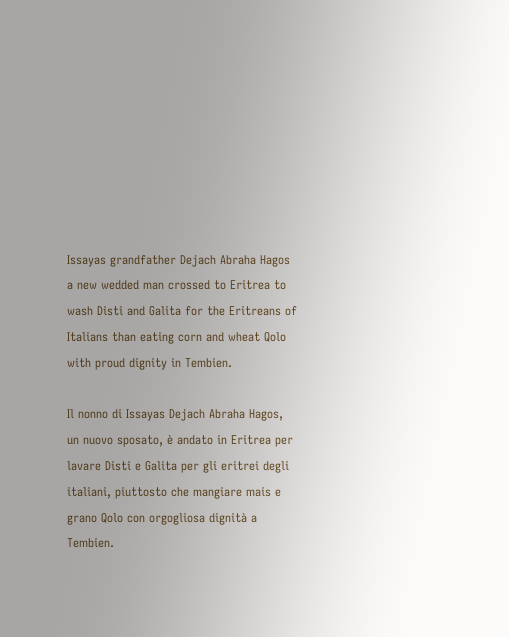Issayas grandfather Dejach Abraha Hagos a new wedded man crossed to Eritrea to wash Disti and Galita for the Eritreans of Italians than eating corn and wheat Qolo with proud dignity in Tembien.

Il nonno di Issayas Dejach Abraha Hagos, un nuovo sposato, è andato in Eritrea per lavare Disti e Galita per gli eritrei degli italiani, piuttosto che mangiare mais e grano Qolo con orgogliosa dignità a Tembien.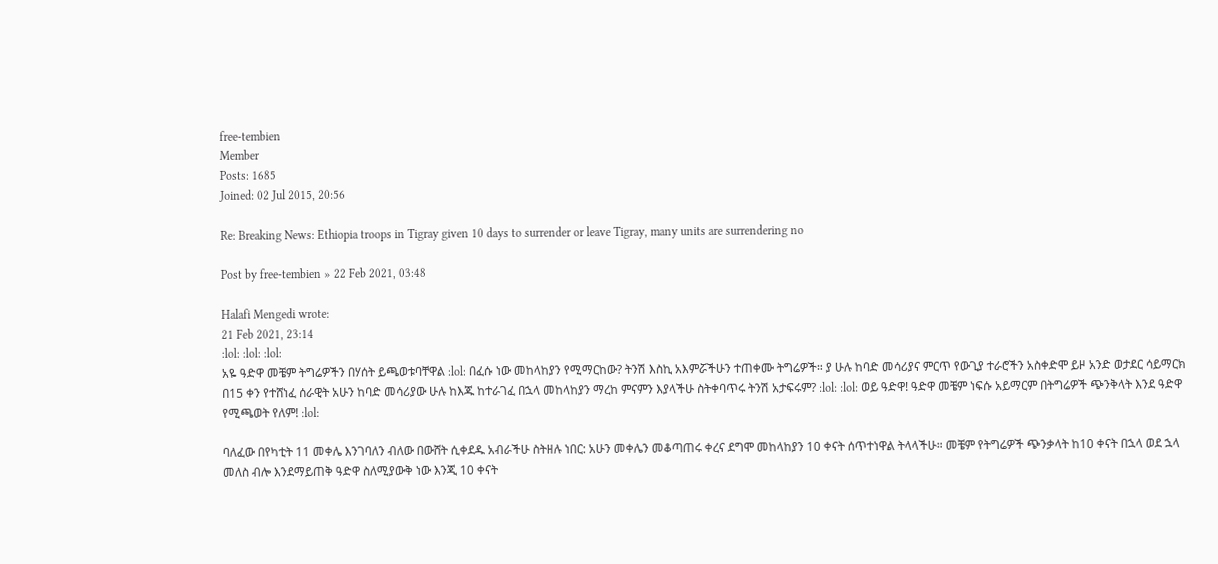free-tembien
Member
Posts: 1685
Joined: 02 Jul 2015, 20:56

Re: Breaking News: Ethiopia troops in Tigray given 10 days to surrender or leave Tigray, many units are surrendering no

Post by free-tembien » 22 Feb 2021, 03:48

Halafi Mengedi wrote:
21 Feb 2021, 23:14
:lol: :lol: :lol:
አዬ ዓድዋ መቼም ትግሬዎችን በሃሰት ይጫወቱባቸዋል :lol: በፈሱ ነው መከላከያን የሚማርከው? ትንሽ እስኪ አእምሯችሁን ተጠቀሙ ትግሬዎች። ያ ሁሉ ከባድ መሳሪያና ምርጥ የውጊያ ተራሮችን አስቀድሞ ይዞ አንድ ወታደር ሳይማርክ በ15 ቀን የተሸነፈ ሰራዊት አሁን ከባድ መሳሪያው ሁሉ ከእጁ ከተራገፈ በኋላ መከላከያን ማረከ ምናምን እያላችሁ ስትቀባጥሩ ትንሽ አታፍሩም? :lol: :lol: ወይ ዓድዋ! ዓድዋ መቼም ነፍሱ አይማርም በትግሬዎች ጭንቅላት እንደ ዓድዋ የሚጫወት የለም! :lol:

ባለፈው በየካቲት 11 መቀሌ እንገባለን ብለው በውሸት ሲቀደዱ አብራችሁ ስትዘሉ ነበር: አሁን መቀሌን መቆጣጠሩ ቀረና ደግሞ መከላከያን 10 ቀናት ሰጥተነዋል ትላላችሁ። መቼም የትግሬዎች ጭንቃላት ከ10 ቀናት በኋላ ወደ ኋላ መለስ ብሎ እንደማይጠቅ ዓድዋ ስለሚያውቅ ነው እንጂ 10 ቀናት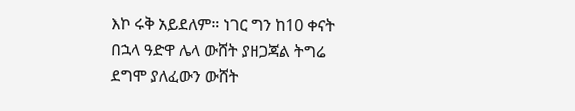እኮ ሩቅ አይደለም። ነገር ግን ከ10 ቀናት በኋላ ዓድዋ ሌላ ውሸት ያዘጋጃል ትግሬ ደግሞ ያለፈውን ውሸት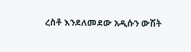ረስቶ እንደለመደው አዲሱን ውሽት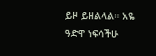ይዞ ይዘልላል። አዬ ዓድዋ ነፍሳችሁ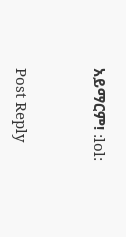አይማርም! :lol:


Post Reply